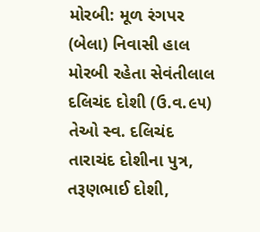મોરબી: મૂળ રંગપર (બેલા) નિવાસી હાલ મોરબી રહેતા સેવંતીલાલ દલિચંદ દોશી (ઉ.વ.૯૫) તેઓ સ્વ. દલિચંદ તારાચંદ દોશીના પુત્ર, તરૂણભાઈ દોશી,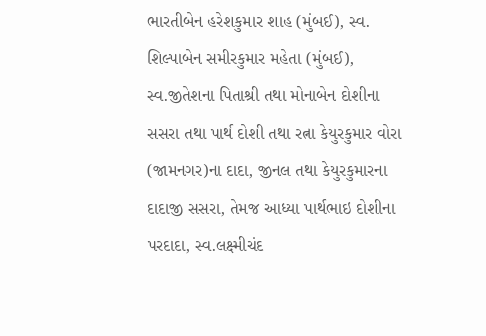ભારતીબેન હરેશકુમાર શાહ (મુંબઈ), સ્વ. શિલ્પાબેન સમીરકુમાર મહેતા (મુંબઈ), સ્વ.જીતેશના પિતાશ્રી તથા મોનાબેન દોશીના સસરા તથા પાર્થ દોશી તથા રત્ના કેયુરકુમાર વોરા (જામનગર)ના દાદા, જીનલ તથા કેયુરકુમારના દાદાજી સસરા, તેમજ આધ્યા પાર્થભાઇ દોશીના પરદાદા, સ્વ.લક્ષ્મીચંદ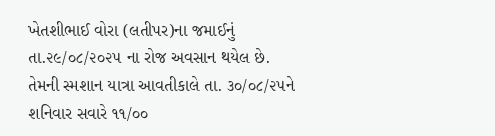ખેતશીભાઈ વોરા (લતીપર)ના જમાઈનું તા.૨૯/૦૮/૨૦૨૫ ના રોજ અવસાન થયેલ છે. તેમની સ્મશાન યાત્રા આવતીકાલે તા. ૩૦/૦૮/૨૫ને શનિવાર સવારે ૧૧/૦૦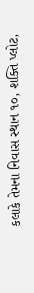કલાકે તેમના નિવાસ સ્થાન ૧૦, શક્તિ પ્લોટ,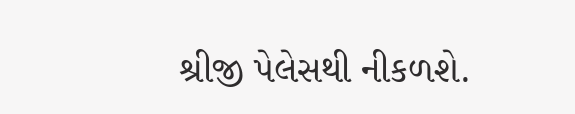શ્રીજી પેલેસથી નીકળશે.